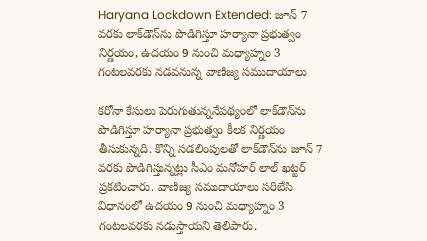Haryana Lockdown Extended: జూన్ 7 వ‌ర‌కు లాక్‌డౌన్‌ను పొడిగిస్తూ హ‌ర్యానా ప్ర‌భుత్వం నిర్ణ‌యం, ఉద‌యం 9 నుంచి మ‌ధ్యాహ్నం 3 గంట‌ల‌వ‌ర‌కు నడవనున్న వాణిజ్య స‌ముదాయాలు

క‌రోనా కేసులు పెరుగుతున్ననేప‌థ్యంలో లాక్‌డౌన్‌ను పొడిగిస్తూ హ‌ర్యానా ప్ర‌భుత్వం కీలక నిర్ణ‌యం తీసుకున్న‌ది. కొన్ని స‌డ‌లింపుల‌తో లాక్‌డౌన్‌ను జూన్ 7 వ‌ర‌కు పొడిగిస్తున్న‌ట్లు సీఎం మ‌నోహ‌ర్ లాల్ ఖ‌ట్ట‌ర్ ప్ర‌క‌టించారు. వాణిజ్య స‌ముదాయాలు స‌రిబేసి విధానంలో ఉద‌యం 9 నుంచి మ‌ధ్యాహ్నం 3 గంట‌ల‌వ‌ర‌కు న‌డుస్తాయ‌ని తెలిపారు.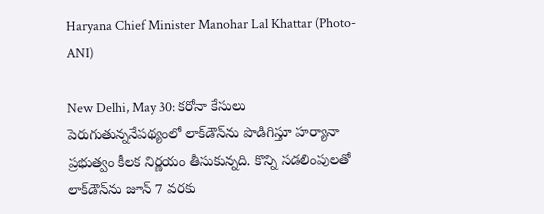Haryana Chief Minister Manohar Lal Khattar (Photo-ANI)

New Delhi, May 30: క‌రోనా కేసులు పెరుగుతున్ననేప‌థ్యంలో లాక్‌డౌన్‌ను పొడిగిస్తూ హ‌ర్యానా ప్ర‌భుత్వం కీలక నిర్ణ‌యం తీసుకున్న‌ది. కొన్ని స‌డ‌లింపుల‌తో లాక్‌డౌన్‌ను జూన్ 7 వ‌ర‌కు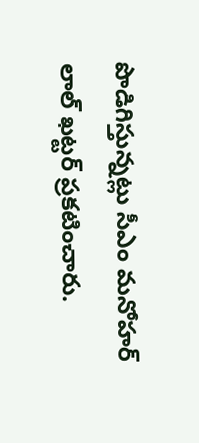పొడిగిస్తున్న‌ట్లు సీఎం మ‌నోహ‌ర్ లాల్ ఖ‌ట్ట‌ర్ ప్ర‌క‌టించారు.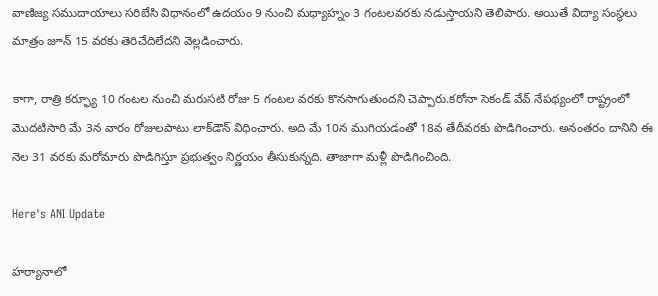వాణిజ్య స‌ముదాయాలు స‌రిబేసి విధానంలో ఉద‌యం 9 నుంచి మ‌ధ్యాహ్నం 3 గంట‌ల‌వ‌ర‌కు న‌డుస్తాయ‌ని తెలిపారు. అయితే విద్యా సంస్థ‌లు మాత్రం జూన్ 15 వ‌ర‌కు తెరిచేదిలేద‌ని వెల్ల‌డించారు.

కాగా, రాత్రి క‌ర్ఫ్యూ 10 గంట‌ల నుంచి మ‌రుస‌టి రోజు 5 గంట‌ల వ‌ర‌కు కొన‌సాగుతుంద‌ని చెప్పారు.క‌రోనా సెకండ్ వేవ్ నేప‌థ్యంలో రాష్ట్రంలో మొద‌టిసారి మే 3న వారం రోజులపాటు లాక్‌డౌన్ విధించారు. అది మే 10న‌ ముగియ‌డంతో 18వ తేదీవ‌ర‌కు పొడిగించారు. అనంత‌రం దానిని ఈ నెల 31 వ‌ర‌కు మ‌రోమారు పొడిగిస్తూ ప్ర‌భుత్వం నిర్ణ‌యం తీసుకున్న‌ది. తాజాగా మ‌ళ్లీ పొడిగించింది.

Here's ANI Update

హర్యానాలో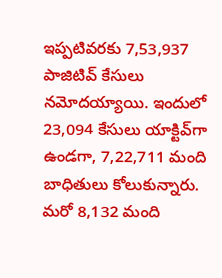ఇప్ప‌టివ‌ర‌కు 7,53,937 పాజిటివ్ కేసులు న‌మోద‌య్యాయి. ఇందులో 23,094 కేసులు యాక్టివ్‌గా ఉండ‌గా, 7,22,711 మంది బాధితులు కోలుకున్నారు. మ‌రో 8,132 మంది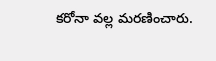క‌రోనా వ‌ల్ల మ‌ర‌ణించారు.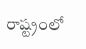రాష్ట్రంలో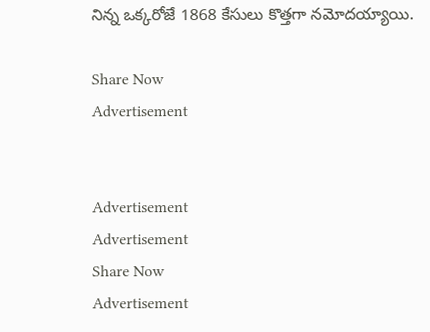నిన్న ఒక్క‌రోజే 1868 కేసులు కొత్త‌గా న‌మోద‌య్యాయి.

Share Now
Advertisement


Advertisement
Advertisement
Share Now
Advertisement